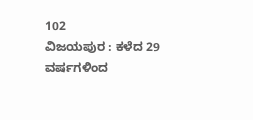102
ವಿಜಯಪುರ : ಕಳೆದ 29 ವರ್ಷಗಳಿಂದ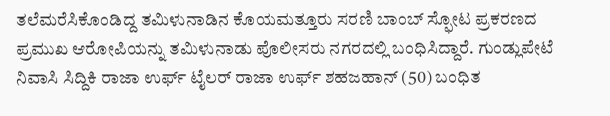ತಲೆಮರೆಸಿಕೊಂಡಿದ್ದ ತಮಿಳುನಾಡಿನ ಕೊಯಮತ್ತೂರು ಸರಣಿ ಬಾಂಬ್ ಸ್ಫೋಟ ಪ್ರಕರಣದ ಪ್ರಮುಖ ಆರೋಪಿಯನ್ನು ತಮಿಳುನಾಡು ಪೊಲೀಸರು ನಗರದಲ್ಲಿ ಬಂಧಿಸಿದ್ದಾರೆ. ಗುಂಡ್ಲುಪೇಟೆ ನಿವಾಸಿ ಸಿದ್ದಿಕಿ ರಾಜಾ ಉರ್ಫ್ ಟೈಲರ್ ರಾಜಾ ಉರ್ಫ್ ಶಹಜಹಾನ್ (50) ಬಂಧಿತ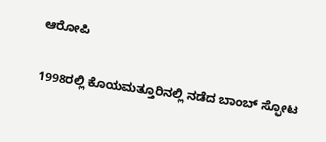ಆರೋಪಿ

1998ರಲ್ಲಿ ಕೊಯಮತ್ತೂರಿನಲ್ಲಿ ನಡೆದ ಬಾಂಬ್ ಸ್ಫೋಟ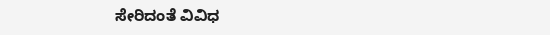ಸೇರಿದಂತೆ ವಿವಿಧ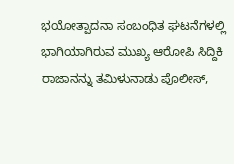ಭಯೋತ್ಪಾದನಾ ಸಂಬಂಧಿತ ಘಟನೆಗಳಲ್ಲಿ ಭಾಗಿಯಾಗಿರುವ ಮುಖ್ಯ ಆರೋಪಿ ಸಿದ್ದಿಕಿ ರಾಜಾನನ್ನು ತಮಿಳುನಾಡು ಪೊಲೀಸ್,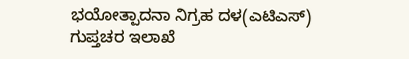ಭಯೋತ್ಪಾದನಾ ನಿಗ್ರಹ ದಳ(ಎಟಿಎಸ್) ಗುಪ್ತಚರ ಇಲಾಖೆ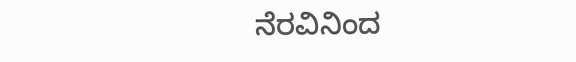ನೆರವಿನಿಂದ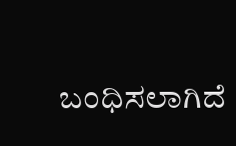ಬಂಧಿಸಲಾಗಿದೆ